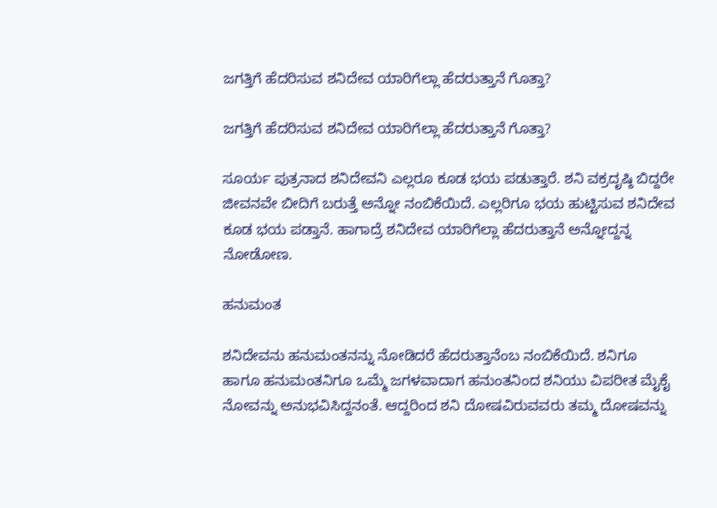ಜಗತ್ತಿಗೆ ಹೆದರಿಸುವ ಶನಿದೇವ ಯಾರಿಗೆಲ್ಲಾ ಹೆದರುತ್ತಾನೆ ಗೊತ್ತಾ?

ಜಗತ್ತಿಗೆ ಹೆದರಿಸುವ ಶನಿದೇವ ಯಾರಿಗೆಲ್ಲಾ ಹೆದರುತ್ತಾನೆ ಗೊತ್ತಾ?

ಸೂರ್ಯ ಪುತ್ರನಾದ ಶನಿದೇವನಿ ಎಲ್ಲರೂ ಕೂಡ ಭಯ ಪಡುತ್ತಾರೆ. ಶನಿ ವಕ್ರದೃಷ್ಠಿ ಬಿದ್ದರೇ ಜೀವನವೇ ಬೀದಿಗೆ ಬರುತ್ತೆ ಅನ್ನೋ ನಂಬಿಕೆಯಿದೆ. ಎಲ್ಲರಿಗೂ ಭಯ ಹುಟ್ಟಿಸುವ ಶನಿದೇವ ಕೂಡ ಭಯ ಪಡ್ತಾನೆ. ಹಾಗಾದ್ರೆ ಶನಿದೇವ ಯಾರಿಗೆಲ್ಲಾ ಹೆದರುತ್ತಾನೆ ಅನ್ನೋದ್ದನ್ನ ನೋಡೋಣ.

ಹನುಮಂತ

ಶನಿದೇವನು ಹನುಮಂತನನ್ನು ನೋಡಿದರೆ ಹೆದರುತ್ತಾನೆಂಬ ನಂಬಿಕೆಯಿದೆ. ಶನಿಗೂ ಹಾಗೂ ಹನುಮಂತನಿಗೂ ಒಮ್ಮೆ ಜಗಳವಾದಾಗ ಹನುಂತನಿಂದ ಶನಿಯು ವಿಪರೀತ ಮೈಕೈ ನೋವನ್ನು ಅನುಭವಿಸಿದ್ದನಂತೆ. ಆದ್ದರಿಂದ ಶನಿ ದೋಷವಿರುವವರು ತಮ್ಮ ದೋಷವನ್ನು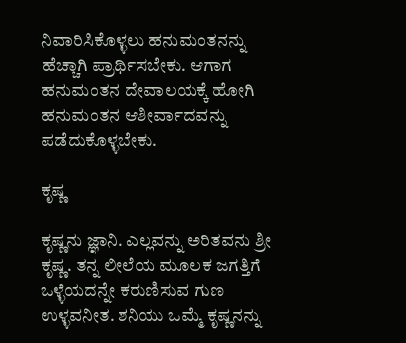ನಿವಾರಿಸಿಕೊಳ್ಳಲು ಹನುಮಂತನನ್ನು ಹೆಚ್ಚಾಗಿ ಪ್ರಾರ್ಥಿಸಬೇಕು. ಆಗಾಗ ಹನುಮಂತನ ದೇವಾಲಯಕ್ಕೆ ಹೋಗಿ ಹನುಮಂತನ ಆಶೀರ್ವಾದವನ್ನು ಪಡೆದುಕೊಳ್ಳಬೇಕು.

ಕೃಷ್ಣ

ಕೃಷ್ಣನು ಜ್ಞಾನಿ. ಎಲ್ಲವನ್ನು ಅರಿತವನು ಶ್ರೀ ಕೃಷ್ಣ. ತನ್ನ ಲೀಲೆಯ ಮೂಲಕ ಜಗತ್ತಿಗೆ ಒಳ್ಳೆಯದನ್ನೇ ಕರುಣಿಸುವ ಗುಣ ಉಳ್ಳವನೀತ. ಶನಿಯು ಒಮ್ಮೆ ಕೃಷ್ಣನನ್ನು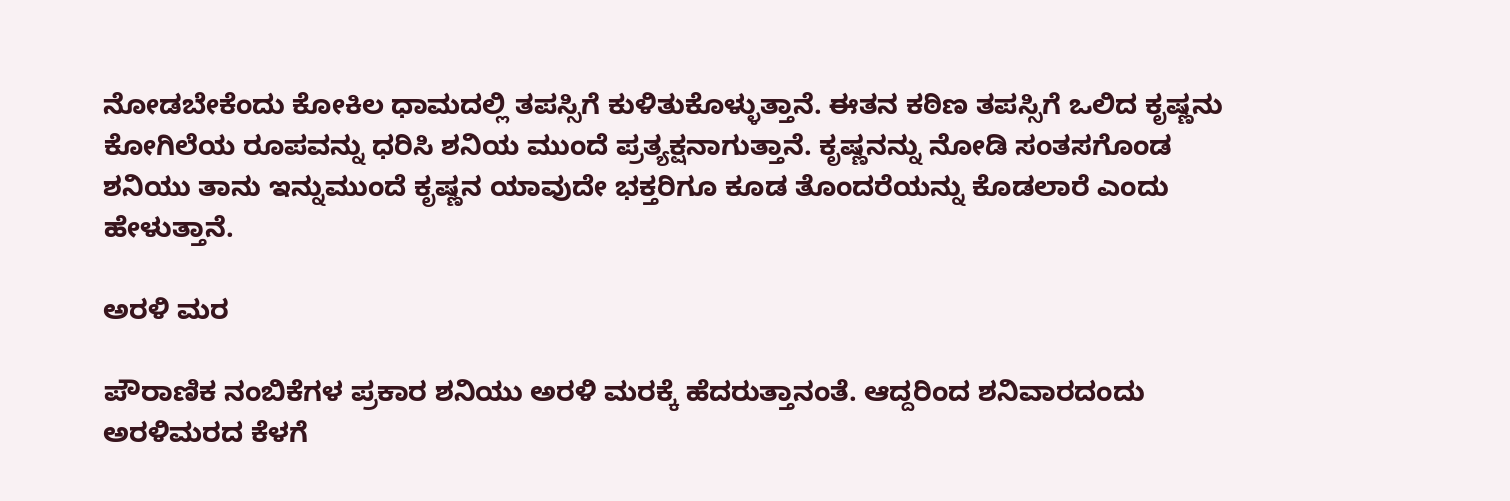ನೋಡಬೇಕೆಂದು ಕೋಕಿಲ ಧಾಮದಲ್ಲಿ ತಪಸ್ಸಿಗೆ ಕುಳಿತುಕೊಳ್ಳುತ್ತಾನೆ. ಈತನ ಕಠಿಣ ತಪಸ್ಸಿಗೆ ಒಲಿದ ಕೃಷ್ಣನು ಕೋಗಿಲೆಯ ರೂಪವನ್ನು ಧರಿಸಿ ಶನಿಯ ಮುಂದೆ ಪ್ರತ್ಯಕ್ಷನಾಗುತ್ತಾನೆ. ಕೃಷ್ಣನನ್ನು ನೋಡಿ ಸಂತಸಗೊಂಡ ಶನಿಯು ತಾನು ಇನ್ನುಮುಂದೆ ಕೃಷ್ಣನ ಯಾವುದೇ ಭಕ್ತರಿಗೂ ಕೂಡ ತೊಂದರೆಯನ್ನು ಕೊಡಲಾರೆ ಎಂದು ಹೇಳುತ್ತಾನೆ.

ಅರಳಿ ಮರ

ಪೌರಾಣಿಕ ನಂಬಿಕೆಗಳ ಪ್ರಕಾರ ಶನಿಯು ಅರಳಿ ಮರಕ್ಕೆ ಹೆದರುತ್ತಾನಂತೆ. ಆದ್ದರಿಂದ ಶನಿವಾರದಂದು ಅರಳಿಮರದ ಕೆಳಗೆ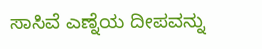ಸಾಸಿವೆ ಎಣ್ನೆಯ ದೀಪವನ್ನು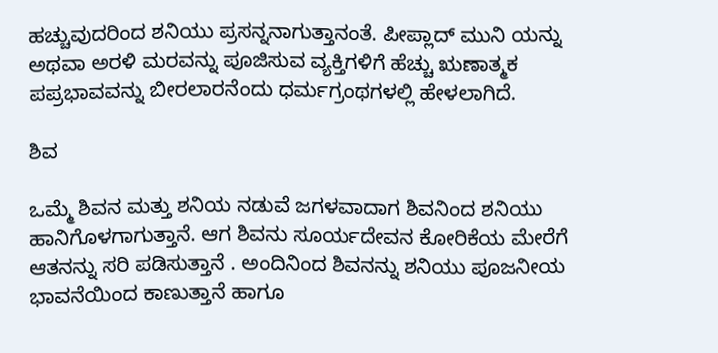ಹಚ್ಚುವುದರಿಂದ ಶನಿಯು ಪ್ರಸನ್ನನಾಗುತ್ತಾನಂತೆ. ಪೀಪ್ಲಾದ್‌ ಮುನಿ ಯನ್ನು ಅಥವಾ ಅರಳಿ ಮರವನ್ನು ಪೂಜಿಸುವ ವ್ಯಕ್ತಿಗಳಿಗೆ ಹೆಚ್ಚು ಋಣಾತ್ಮಕ ಪಪ್ರಭಾವವನ್ನು ಬೀರಲಾರನೆಂದು ಧರ್ಮಗ್ರಂಥಗಳಲ್ಲಿ ಹೇಳಲಾಗಿದೆ.

ಶಿವ

ಒಮ್ಮೆ ಶಿವನ ಮತ್ತು ಶನಿಯ ನಡುವೆ ಜಗಳವಾದಾಗ ಶಿವನಿಂದ ಶನಿಯು ಹಾನಿಗೊಳಗಾಗುತ್ತಾನೆ. ಆಗ ಶಿವನು ಸೂರ್ಯದೇವನ ಕೋರಿಕೆಯ ಮೇರೆಗೆ ಆತನನ್ನು ಸರಿ ಪಡಿಸುತ್ತಾನೆ . ಅಂದಿನಿಂದ ಶಿವನನ್ನು ಶನಿಯು ಪೂಜನೀಯ ಭಾವನೆಯಿಂದ ಕಾಣುತ್ತಾನೆ ಹಾಗೂ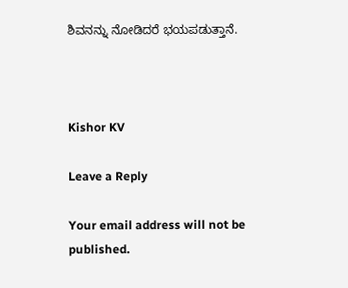ಶಿವನನ್ನು ನೋಡಿದರೆ ಭಯಪಡುತ್ತಾನೆ.



Kishor KV

Leave a Reply

Your email address will not be published.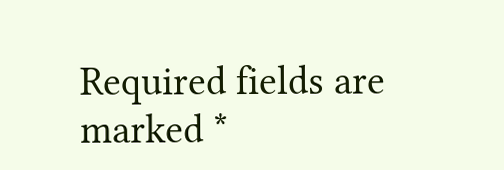Required fields are marked *